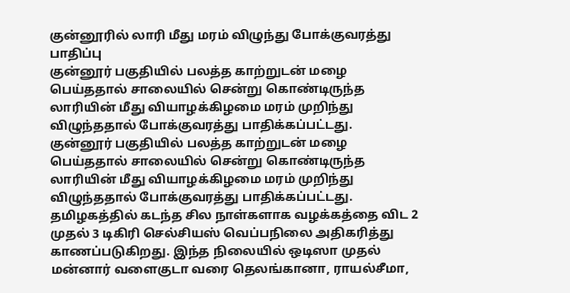குன்னூரில் லாரி மீது மரம் விழுந்து போக்குவரத்து பாதிப்பு
குன்னூர் பகுதியில் பலத்த காற்றுடன் மழை பெய்ததால் சாலையில் சென்று கொண்டிருந்த லாரியின் மீது வியாழக்கிழமை மரம் முறிந்து விழுந்ததால் போக்குவரத்து பாதிக்கப்பட்டது.
குன்னூர் பகுதியில் பலத்த காற்றுடன் மழை பெய்ததால் சாலையில் சென்று கொண்டிருந்த லாரியின் மீது வியாழக்கிழமை மரம் முறிந்து விழுந்ததால் போக்குவரத்து பாதிக்கப்பட்டது.
தமிழகத்தில் கடந்த சில நாள்களாக வழக்கத்தை விட 2 முதல் 3 டிகிரி செல்சியஸ் வெப்பநிலை அதிகரித்து காணப்படுகிறது. இந்த நிலையில் ஒடிஸா முதல் மன்னார் வளைகுடா வரை தெலங்கானா, ராயல்சீமா,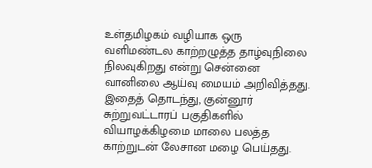உள்தமிழகம் வழியாக ஒரு வளிமண்டல காற்றழுத்த தாழ்வுநிலை நிலவுகிறது என்று சென்னை வானிலை ஆய்வு மையம் அறிவித்தது.
இதைத் தொடந்து, குன்னூர் சுற்றுவட்டாரப் பகுதிகளில் வியாழக்கிழமை மாலை பலத்த காற்றுடன் லேசான மழை பெய்தது.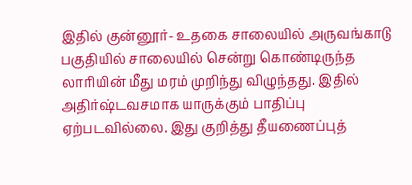இதில் குன்னூர்- உதகை சாலையில் அருவங்காடு பகுதியில் சாலையில் சென்று கொண்டிருந்த லாரியின் மீது மரம் முறிந்து விழுந்தது. இதில் அதிர்ஷ்டவசமாக யாருக்கும் பாதிப்பு ஏற்படவில்லை. இது குறித்து தீயணைப்புத்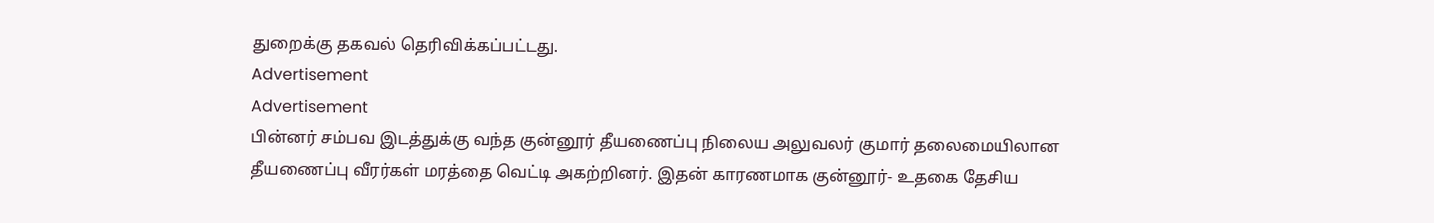துறைக்கு தகவல் தெரிவிக்கப்பட்டது.
Advertisement
Advertisement
பின்னர் சம்பவ இடத்துக்கு வந்த குன்னூர் தீயணைப்பு நிலைய அலுவலர் குமார் தலைமையிலான தீயணைப்பு வீரர்கள் மரத்தை வெட்டி அகற்றினர். இதன் காரணமாக குன்னூர்- உதகை தேசிய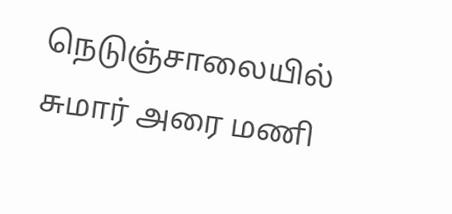நெடுஞ்சாலையில் சுமார் அரை மணி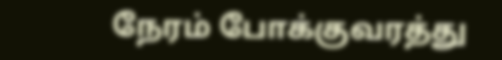நேரம் போக்குவரத்து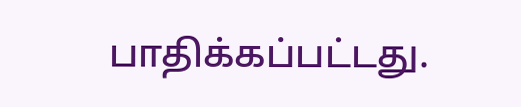பாதிக்கப்பட்டது.